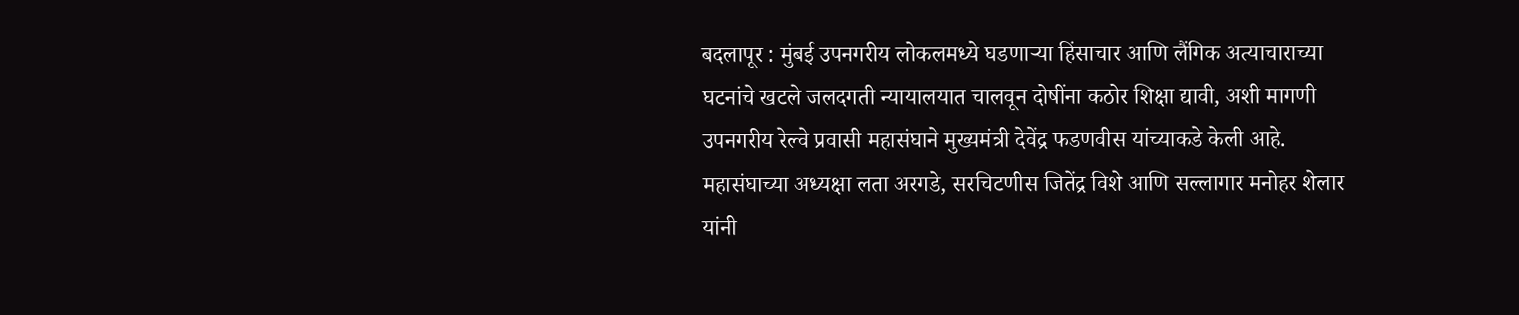बदलापूर : मुंबई उपनगरीय लोकलमध्ये घडणाऱ्या हिंसाचार आणि लैंगिक अत्याचाराच्या घटनांचे खटले जलदगती न्यायालयात चालवून दोषींना कठोर शिक्षा द्यावी, अशी मागणी उपनगरीय रेल्वे प्रवासी महासंघाने मुख्यमंत्री देवेंद्र फडणवीस यांच्याकडे केली आहे.
महासंघाच्या अध्यक्षा लता अरगडे, सरचिटणीस जितेंद्र विशे आणि सल्लागार मनोहर शेलार यांनी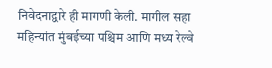निवेदनाद्वारे ही मागणी केली. मागील सहा महिन्यांत मुंबईच्या पश्चिम आणि मध्य रेल्वे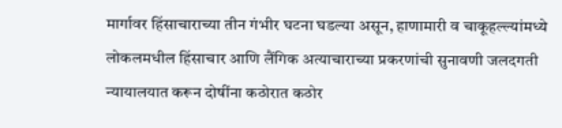मार्गावर हिंसाचाराच्या तीन गंभीर घटना घडल्या असून, हाणामारी व चाकूहल्ल्यांमध्ये लोकलमधील हिंसाचार आणि लैंगिक अत्याचाराच्या प्रकरणांची सुनावणी जलदगती न्यायालयात करून दोषींना कठोरात कठोर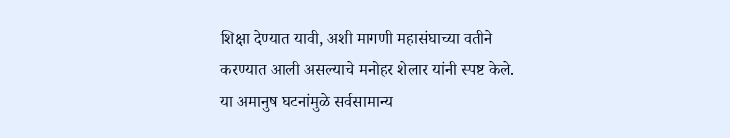शिक्षा देण्यात यावी, अशी मागणी महासंघाच्या वतीने करण्यात आली असल्याचे मनोहर शेलार यांनी स्पष्ट केले. या अमानुष घटनांमुळे सर्वसामान्य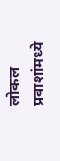लोकल प्रवाशांमध्ये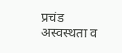प्रचंड अस्वस्थता व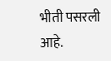भीती पसरली आहे.